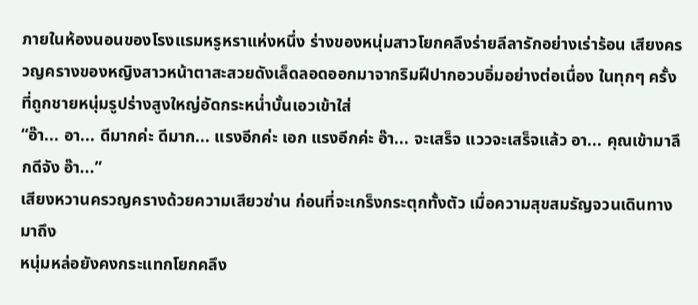ภายในห้องนอนของโรงแรมหรูหราแห่งหนึ่ง ร่างของหนุ่มสาวโยกคลึงร่ายลีลารักอย่างเร่าร้อน เสียงครวญครางของหญิงสาวหน้าตาสะสวยดังเล็ดลอดออกมาจากริมฝีปากอวบอิ่มอย่างต่อเนื่อง ในทุกๆ ครั้งที่ถูกชายหนุ่มรูปร่างสูงใหญ่อัดกระหน่ำบั้นเอวเข้าใส่
“อ๊า... อา... ดีมากค่ะ ดีมาก... แรงอีกค่ะ เอก แรงอีกค่ะ อ๊า... จะเสร็จ แววจะเสร็จแล้ว อา... คุณเข้ามาลึกดีจัง อ๊า...”
เสียงหวานครวญครางด้วยความเสียวซ่าน ก่อนที่จะเกร็งกระตุกทั้งตัว เมื่อความสุขสมรัญจวนเดินทางมาถึง
หนุ่มหล่อยังคงกระแทกโยกคลึง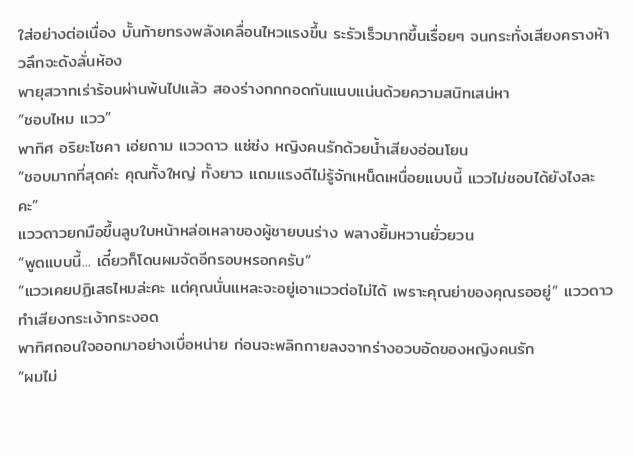ใส่อย่างต่อเนื่อง บั้นท้ายทรงพลังเคลื่อนไหวแรงขึ้น ระรัวเร็วมากขึ้นเรื่อยๆ จนกระทั่งเสียงครางห้าวลึกจะดังลั่นห้อง
พายุสวาทเร่าร้อนผ่านพ้นไปแล้ว สองร่างกกกอดกันแนบแน่นด้วยความสนิทเสน่หา
“ชอบไหม แวว”
พาทิศ อริยะโชคา เอ่ยถาม แววดาว แซ่ซ่ง หญิงคนรักด้วยน้ำเสียงอ่อนโยน
“ชอบมากที่สุดค่ะ คุณทั้งใหญ่ ทั้งยาว แถมแรงดีไม่รู้จักเหน็ดเหนื่อยแบบนี้ แววไม่ชอบได้ยังไงละคะ”
แววดาวยกมือขึ้นลูบใบหน้าหล่อเหลาของผู้ชายบนร่าง พลางยิ้มหวานยั่วยวน
“พูดแบบนี้... เดี๋ยวก็โดนผมจัดอีกรอบหรอกครับ”
“แววเคยปฏิเสธไหมล่ะคะ แต่คุณนั่นแหละจะอยู่เอาแววต่อไม่ได้ เพราะคุณย่าของคุณรออยู่” แววดาวทำเสียงกระเง้ากระงอด
พาทิศถอนใจออกมาอย่างเบื่อหน่าย ก่อนจะพลิกกายลงจากร่างอวบอัดของหญิงคนรัก
“ผมไม่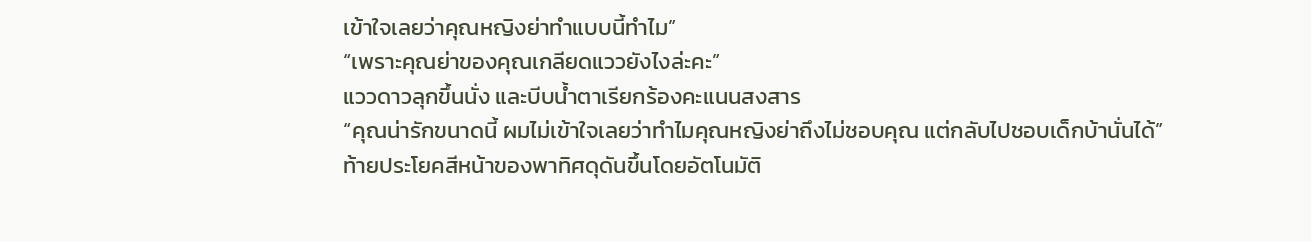เข้าใจเลยว่าคุณหญิงย่าทำแบบนี้ทำไม”
“เพราะคุณย่าของคุณเกลียดแววยังไงล่ะคะ”
แววดาวลุกขึ้นนั่ง และบีบน้ำตาเรียกร้องคะแนนสงสาร
“คุณน่ารักขนาดนี้ ผมไม่เข้าใจเลยว่าทำไมคุณหญิงย่าถึงไม่ชอบคุณ แต่กลับไปชอบเด็กบ้านั่นได้”
ท้ายประโยคสีหน้าของพาทิศดุดันขึ้นโดยอัตโนมัติ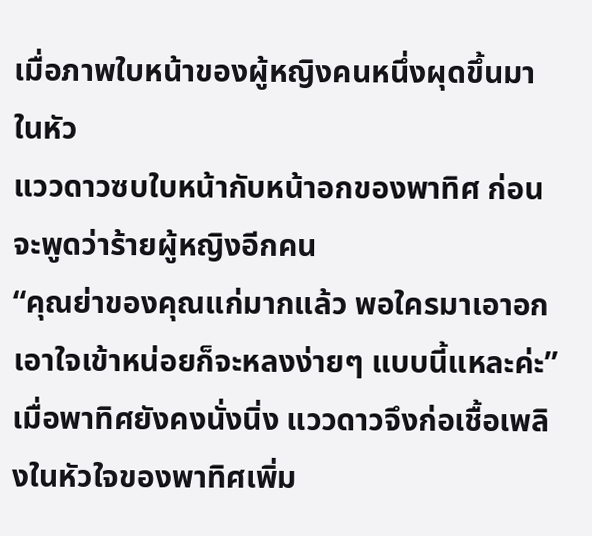เมื่อภาพใบหน้าของผู้หญิงคนหนึ่งผุดขึ้นมาในหัว
แววดาวซบใบหน้ากับหน้าอกของพาทิศ ก่อนจะพูดว่าร้ายผู้หญิงอีกคน
“คุณย่าของคุณแก่มากแล้ว พอใครมาเอาอกเอาใจเข้าหน่อยก็จะหลงง่ายๆ แบบนี้แหละค่ะ”
เมื่อพาทิศยังคงนั่งนิ่ง แววดาวจึงก่อเชื้อเพลิงในหัวใจของพาทิศเพิ่ม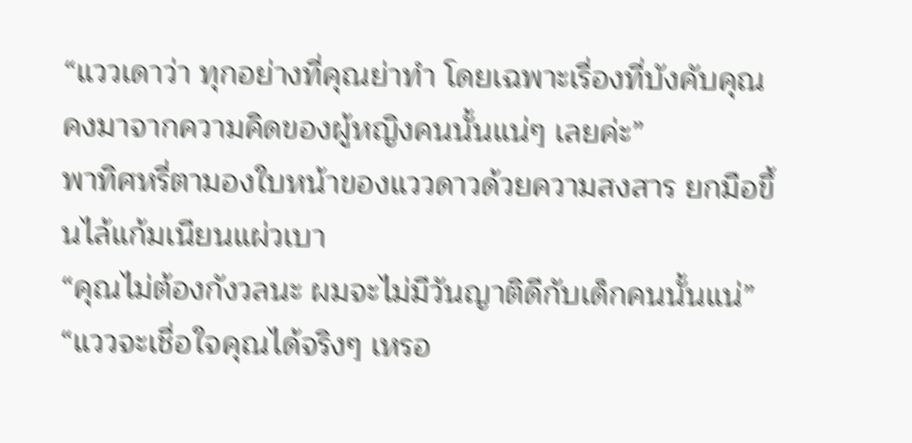“แววเดาว่า ทุกอย่างที่คุณย่าทำ โดยเฉพาะเรื่องที่บังคับคุณ คงมาจากความคิดของผู้หญิงคนนั้นแน่ๆ เลยค่ะ”
พาทิศหรี่ตามองใบหน้าของแววดาวด้วยความสงสาร ยกมือขึ้นไล้แก้มเนียนแผ่วเบา
“คุณไม่ต้องกังวลนะ ผมจะไม่มีวันญาติดีกับเด็กคนนั้นแน่”
“แววจะเชื่อใจคุณได้จริงๆ เหรอ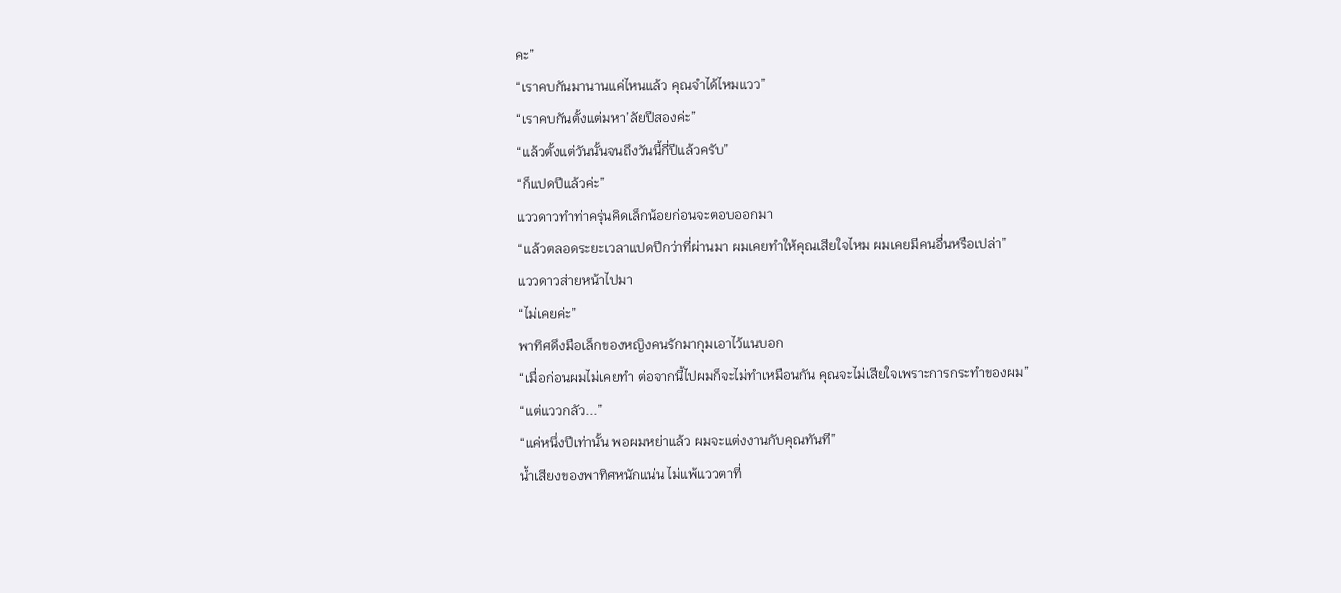คะ”
“เราคบกันมานานแค่ไหนแล้ว คุณจำได้ไหมแวว”
“เราคบกันตั้งแต่มหา’ลัยปีสองค่ะ”
“แล้วตั้งแต่วันนั้นจนถึงวันนี้กี่ปีแล้วครับ”
“ก็แปดปีแล้วค่ะ”
แววดาวทำท่าครุ่นคิดเล็กน้อยก่อนจะตอบออกมา
“แล้วตลอดระยะเวลาแปดปีกว่าที่ผ่านมา ผมเคยทำให้คุณเสียใจไหม ผมเคยมีคนอื่นหรือเปล่า”
แววดาวส่ายหน้าไปมา
“ไม่เคยค่ะ”
พาทิศดึงมือเล็กของหญิงคนรักมากุมเอาไว้แนบอก
“เมื่อก่อนผมไม่เคยทำ ต่อจากนี้ไปผมก็จะไม่ทำเหมือนกัน คุณจะไม่เสียใจเพราะการกระทำของผม”
“แต่แววกลัว...”
“แค่หนึ่งปีเท่านั้น พอผมหย่าแล้ว ผมจะแต่งงานกับคุณทันที”
น้ำเสียงของพาทิศหนักแน่น ไม่แพ้แววตาที่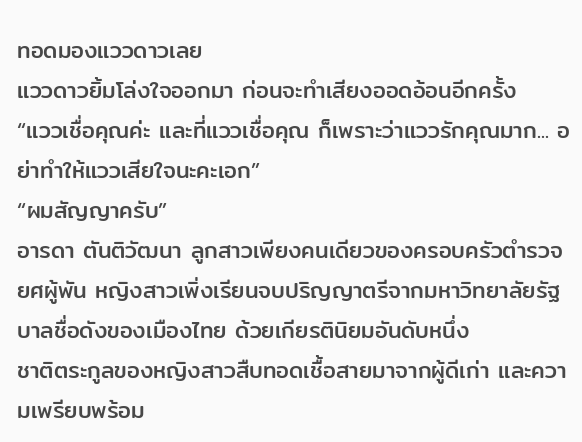ทอดมองแววดาวเลย
แววดาวยิ้มโล่งใจออกมา ก่อนจะทำเสียงออดอ้อนอีกครั้ง
“แววเชื่อคุณค่ะ และที่แววเชื่อคุณ ก็เพราะว่าแววรักคุณมาก... อย่าทำให้แววเสียใจนะคะเอก”
“ผมสัญญาครับ”
อารดา ตันติวัฒนา ลูกสาวเพียงคนเดียวของครอบครัวตำรวจยศผู้พัน หญิงสาวเพิ่งเรียนจบปริญญาตรีจากมหาวิทยาลัยรัฐบาลชื่อดังของเมืองไทย ด้วยเกียรตินิยมอันดับหนึ่ง
ชาติตระกูลของหญิงสาวสืบทอดเชื้อสายมาจากผู้ดีเก่า และความเพรียบพร้อม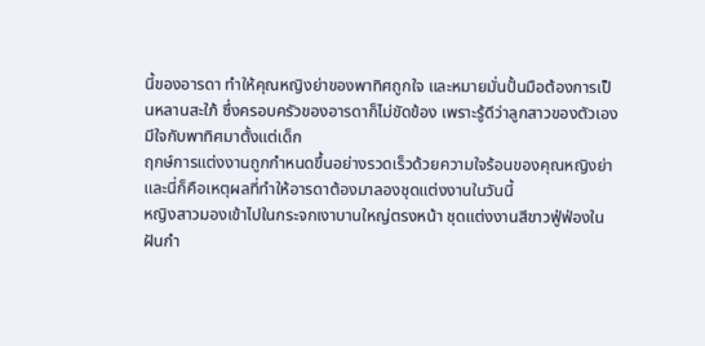นี้ของอารดา ทำให้คุณหญิงย่าของพาทิศถูกใจ และหมายมั่นปั้นมือต้องการเป็นหลานสะใภ้ ซึ่งครอบครัวของอารดาก็ไม่ขัดข้อง เพราะรู้ดีว่าลูกสาวของตัวเองมีใจกับพาทิศมาตั้งแต่เด็ก
ฤกษ์การแต่งงานถูกกำหนดขึ้นอย่างรวดเร็วด้วยความใจร้อนของคุณหญิงย่า และนี่ก็คือเหตุผลที่ทำให้อารดาต้องมาลองชุดแต่งงานในวันนี้
หญิงสาวมองเข้าไปในกระจกเงาบานใหญ่ตรงหน้า ชุดแต่งงานสีขาวฟู่ฟ่องในฝันกำ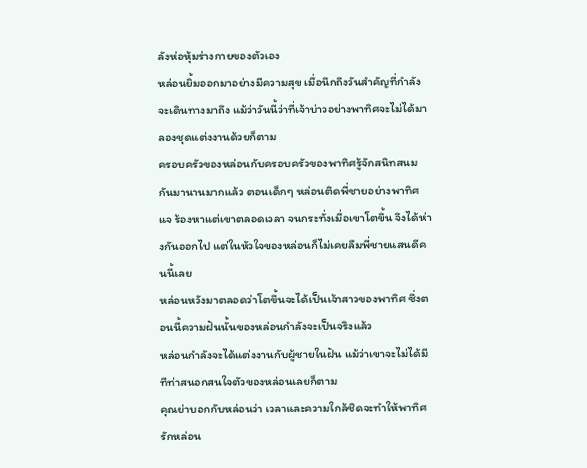ลังห่อหุ้มร่างกายของตัวเอง
หล่อนยิ้มออกมาอย่างมีความสุข เมื่อนึกถึงวันสำคัญที่กำลังจะเดินทางมาถึง แม้ว่าวันนี้ว่าที่เจ้าบ่าวอย่างพาทิศจะไม่ได้มาลองชุดแต่งงานด้วยก็ตาม
ครอบครัวของหล่อนกับครอบครัวของพาทิศรู้จักสนิทสนมกันมานานมากแล้ว ตอนเด็กๆ หล่อนติดพี่ชายอย่างพาทิศแจ ร้องหาแต่เขาตลอดเวลา จนกระทั่งเมื่อเขาโตขึ้น จึงได้ห่างกันออกไป แต่ในหัวใจของหล่อนก็ไม่เคยลืมพี่ชายแสนดีคนนี้เลย
หล่อนหวังมาตลอดว่าโตขึ้นจะได้เป็นเจ้าสาวของพาทิศ ซึ่งตอนนี้ความฝันนั้นของหล่อนกำลังจะเป็นจริงแล้ว
หล่อนกำลังจะได้แต่งงานกับผู้ชายในฝัน แม้ว่าเขาจะไม่ได้มีทีท่าสนอกสนใจตัวของหล่อนเลยก็ตาม
คุณย่าบอกกับหล่อนว่า เวลาและความใกล้ชิดจะทำให้พาทิศรักหล่อน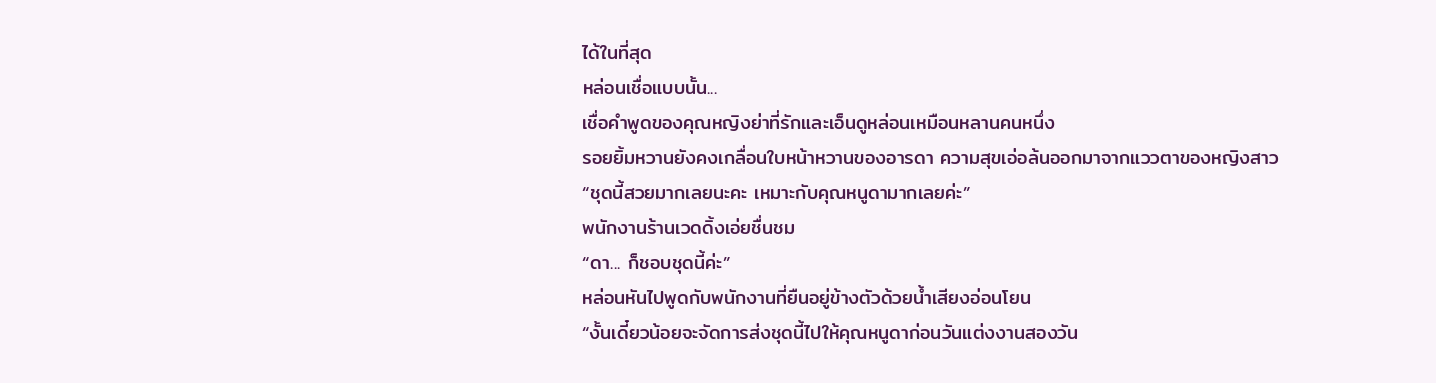ได้ในที่สุด
หล่อนเชื่อแบบนั้น...
เชื่อคำพูดของคุณหญิงย่าที่รักและเอ็นดูหล่อนเหมือนหลานคนหนึ่ง
รอยยิ้มหวานยังคงเกลื่อนใบหน้าหวานของอารดา ความสุขเอ่อล้นออกมาจากแววตาของหญิงสาว
“ชุดนี้สวยมากเลยนะคะ เหมาะกับคุณหนูดามากเลยค่ะ”
พนักงานร้านเวดดิ้งเอ่ยชื่นชม
“ดา... ก็ชอบชุดนี้ค่ะ”
หล่อนหันไปพูดกับพนักงานที่ยืนอยู่ข้างตัวด้วยน้ำเสียงอ่อนโยน
“งั้นเดี๋ยวน้อยจะจัดการส่งชุดนี้ไปให้คุณหนูดาก่อนวันแต่งงานสองวัน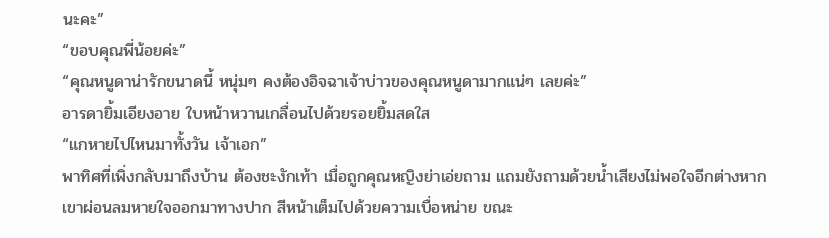นะคะ”
“ขอบคุณพี่น้อยค่ะ”
“คุณหนูดาน่ารักขนาดนี้ หนุ่มๆ คงต้องอิจฉาเจ้าบ่าวของคุณหนูดามากแน่ๆ เลยค่ะ”
อารดายิ้มเอียงอาย ใบหน้าหวานเกลื่อนไปด้วยรอยยิ้มสดใส
“แกหายไปไหนมาทั้งวัน เจ้าเอก”
พาทิศที่เพิ่งกลับมาถึงบ้าน ต้องชะงักเท้า เมื่อถูกคุณหญิงย่าเอ่ยถาม แถมยังถามด้วยน้ำเสียงไม่พอใจอีกต่างหาก
เขาผ่อนลมหายใจออกมาทางปาก สีหน้าเต็มไปด้วยความเบื่อหน่าย ขณะ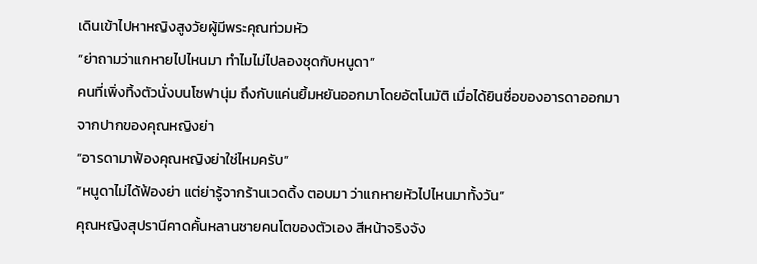เดินเข้าไปหาหญิงสูงวัยผู้มีพระคุณท่วมหัว
“ย่าถามว่าแกหายไปไหนมา ทำไมไม่ไปลองชุดกับหนูดา”
คนที่เพิ่งทิ้งตัวนั่งบนโซฟานุ่ม ถึงกับแค่นยิ้มหยันออกมาโดยอัตโนมัติ เมื่อได้ยินชื่อของอารดาออกมาจากปากของคุณหญิงย่า
“อารดามาฟ้องคุณหญิงย่าใช่ไหมครับ”
“หนูดาไม่ได้ฟ้องย่า แต่ย่ารู้จากร้านเวดดิ้ง ตอบมา ว่าแกหายหัวไปไหนมาทั้งวัน”
คุณหญิงสุปรานีคาดคั้นหลานชายคนโตของตัวเอง สีหน้าจริงจัง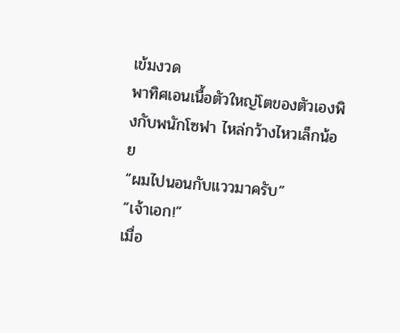เข้มงวด
พาทิศเอนเนื้อตัวใหญ่โตของตัวเองพิงกับพนักโซฟา ไหล่กว้างไหวเล็กน้อย
“ผมไปนอนกับแววมาครับ”
“เจ้าเอก!”
เมื่อ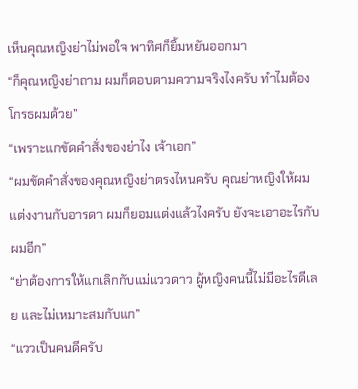เห็นคุณหญิงย่าไม่พอใจ พาทิศก็ยิ้มหยันออกมา
“ก็คุณหญิงย่าถาม ผมก็ตอบตามความจริงไงครับ ทำไมต้องโกรธผมด้วย”
“เพราะแกขัดคำสั่งของย่าไง เจ้าเอก”
“ผมขัดคำสั่งของคุณหญิงย่าตรงไหนครับ คุณย่าหญิงให้ผมแต่งงานกับอารดา ผมก็ยอมแต่งแล้วไงครับ ยังจะเอาอะไรกับผมอีก”
“ย่าต้องการให้แกเลิกกับแม่แววดาว ผู้หญิงคนนี้ไม่มีอะไรดีเลย และไม่เหมาะสมกับแก”
“แววเป็นคนดีครับ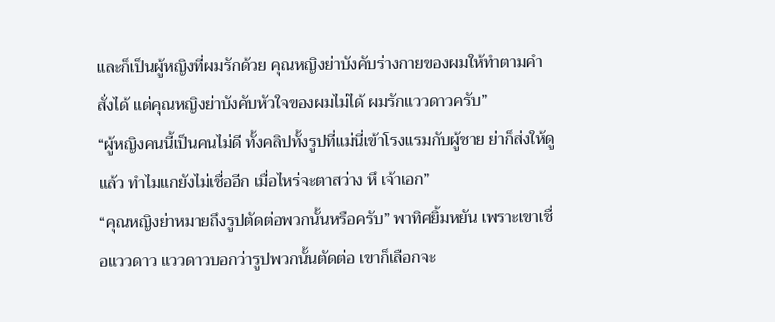และก็เป็นผู้หญิงที่ผมรักด้วย คุณหญิงย่าบังคับร่างกายของผมให้ทำตามคำสั่งได้ แต่คุณหญิงย่าบังคับหัวใจของผมไม่ได้ ผมรักแววดาวครับ”
“ผู้หญิงคนนี้เป็นคนไม่ดี ทั้งคลิปทั้งรูปที่แม่นี่เข้าโรงแรมกับผู้ชาย ย่าก็ส่งให้ดูแล้ว ทำไมแกยังไม่เชื่ออีก เมื่อไหร่จะตาสว่าง หึ เจ้าเอก”
“คุณหญิงย่าหมายถึงรูปตัดต่อพวกนั้นหรือครับ” พาทิศยิ้มหยัน เพราะเขาเชื่อแววดาว แววดาวบอกว่ารูปพวกนั้นตัดต่อ เขาก็เลือกจะ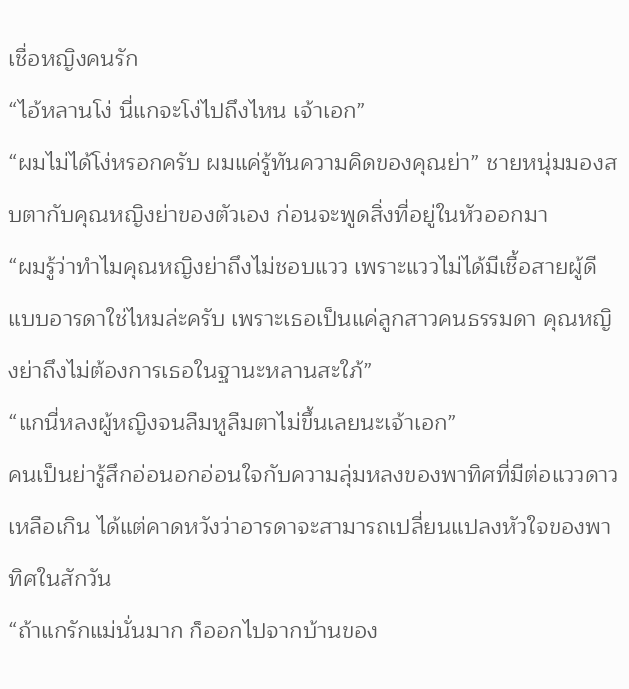เชื่อหญิงคนรัก
“ไอ้หลานโง่ นี่แกจะโง่ไปถึงไหน เจ้าเอก”
“ผมไม่ได้โง่หรอกครับ ผมแค่รู้ทันความคิดของคุณย่า” ชายหนุ่มมองสบตากับคุณหญิงย่าของตัวเอง ก่อนจะพูดสิ่งที่อยู่ในหัวออกมา
“ผมรู้ว่าทำไมคุณหญิงย่าถึงไม่ชอบแวว เพราะแววไม่ได้มีเชื้อสายผู้ดีแบบอารดาใช่ไหมล่ะครับ เพราะเธอเป็นแค่ลูกสาวคนธรรมดา คุณหญิงย่าถึงไม่ต้องการเธอในฐานะหลานสะใภ้”
“แกนี่หลงผู้หญิงจนลืมหูลืมตาไม่ขึ้นเลยนะเจ้าเอก”
คนเป็นย่ารู้สึกอ่อนอกอ่อนใจกับความลุ่มหลงของพาทิศที่มีต่อแววดาวเหลือเกิน ได้แต่คาดหวังว่าอารดาจะสามารถเปลี่ยนแปลงหัวใจของพาทิศในสักวัน
“ถ้าแกรักแม่นั่นมาก ก็ออกไปจากบ้านของ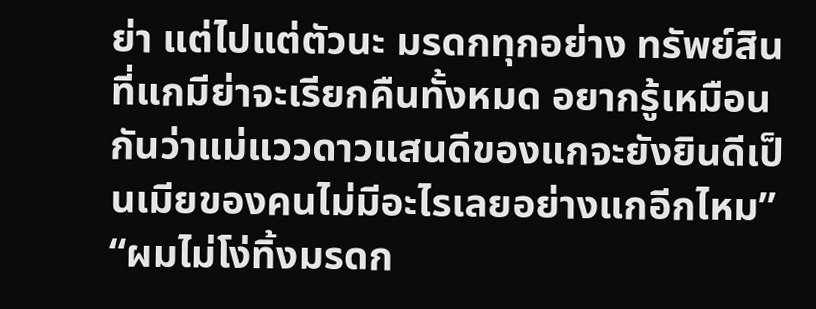ย่า แต่ไปแต่ตัวนะ มรดกทุกอย่าง ทรัพย์สินที่แกมีย่าจะเรียกคืนทั้งหมด อยากรู้เหมือนกันว่าแม่แววดาวแสนดีของแกจะยังยินดีเป็นเมียของคนไม่มีอะไรเลยอย่างแกอีกไหม”
“ผมไม่โง่ทิ้งมรดก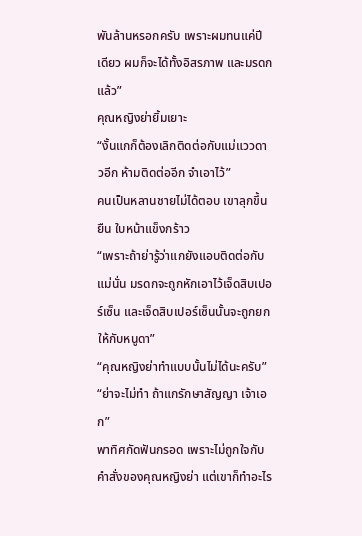พันล้านหรอกครับ เพราะผมทนแค่ปีเดียว ผมก็จะได้ทั้งอิสรภาพ และมรดกแล้ว”
คุณหญิงย่ายิ้มเยาะ
“งั้นแกก็ต้องเลิกติดต่อกับแม่แววดาวอีก ห้ามติดต่ออีก จำเอาไว้”
คนเป็นหลานชายไม่ได้ตอบ เขาลุกขึ้นยืน ใบหน้าแข็งกร้าว
“เพราะถ้าย่ารู้ว่าแกยังแอบติดต่อกับแม่นั่น มรดกจะถูกหักเอาไว้เจ็ดสิบเปอร์เซ็น และเจ็ดสิบเปอร์เซ็นนั้นจะถูกยกให้กับหนูดา”
“คุณหญิงย่าทำแบบนั้นไม่ได้นะครับ”
“ย่าจะไม่ทำ ถ้าแกรักษาสัญญา เจ้าเอก”
พาทิศกัดฟันกรอด เพราะไม่ถูกใจกับคำสั่งของคุณหญิงย่า แต่เขาก็ทำอะไร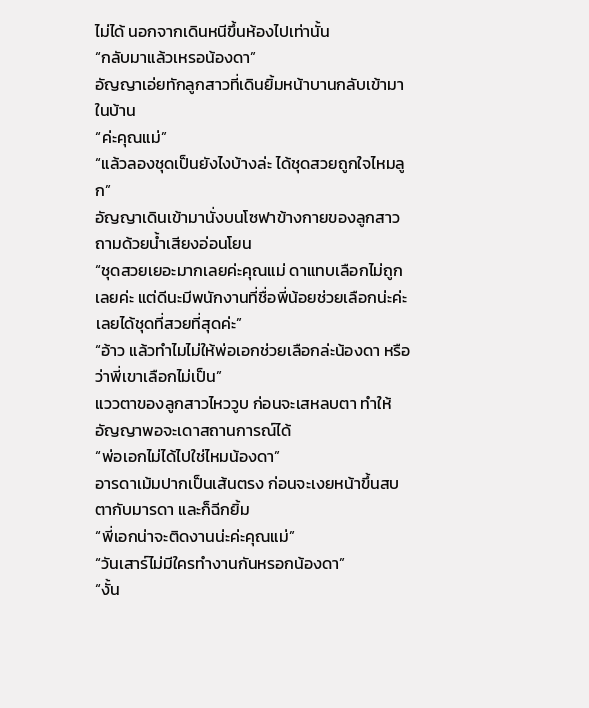ไม่ได้ นอกจากเดินหนีขึ้นห้องไปเท่านั้น
“กลับมาแล้วเหรอน้องดา”
อัญญาเอ่ยทักลูกสาวที่เดินยิ้มหน้าบานกลับเข้ามาในบ้าน
“ค่ะคุณแม่”
“แล้วลองชุดเป็นยังไงบ้างล่ะ ได้ชุดสวยถูกใจไหมลูก”
อัญญาเดินเข้ามานั่งบนโซฟาข้างกายของลูกสาว ถามด้วยน้ำเสียงอ่อนโยน
“ชุดสวยเยอะมากเลยค่ะคุณแม่ ดาแทบเลือกไม่ถูกเลยค่ะ แต่ดีนะมีพนักงานที่ชื่อพี่น้อยช่วยเลือกน่ะค่ะ เลยได้ชุดที่สวยที่สุดค่ะ”
“อ้าว แล้วทำไมไม่ให้พ่อเอกช่วยเลือกล่ะน้องดา หรือว่าพี่เขาเลือกไม่เป็น”
แววตาของลูกสาวไหววูบ ก่อนจะเสหลบตา ทำให้อัญญาพอจะเดาสถานการณ์ได้
“พ่อเอกไม่ได้ไปใช่ไหมน้องดา”
อารดาเม้มปากเป็นเส้นตรง ก่อนจะเงยหน้าขึ้นสบตากับมารดา และก็ฉีกยิ้ม
“พี่เอกน่าจะติดงานน่ะค่ะคุณแม่”
“วันเสาร์ไม่มีใครทำงานกันหรอกน้องดา”
“งั้น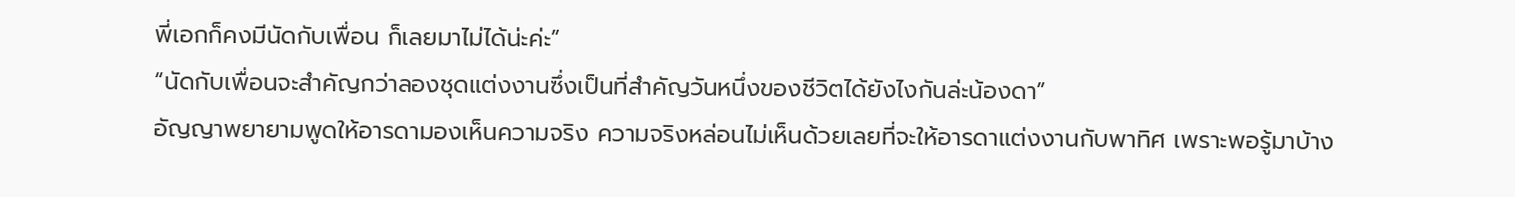พี่เอกก็คงมีนัดกับเพื่อน ก็เลยมาไม่ได้น่ะค่ะ”
“นัดกับเพื่อนจะสำคัญกว่าลองชุดแต่งงานซึ่งเป็นที่สำคัญวันหนึ่งของชีวิตได้ยังไงกันล่ะน้องดา”
อัญญาพยายามพูดให้อารดามองเห็นความจริง ความจริงหล่อนไม่เห็นด้วยเลยที่จะให้อารดาแต่งงานกับพาทิศ เพราะพอรู้มาบ้าง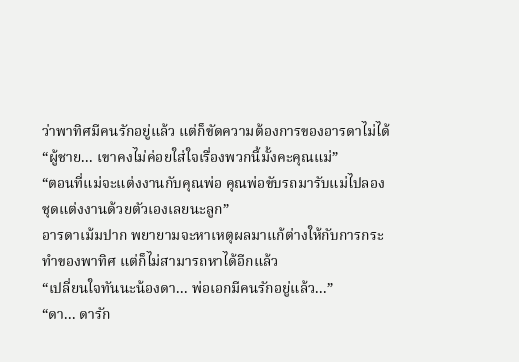ว่าพาทิศมีคนรักอยู่แล้ว แต่ก็ขัดความต้องการของอารดาไม่ได้
“ผู้ชาย... เขาคงไม่ค่อยใส่ใจเรื่องพวกนี้มั้งคะคุณแม่”
“ตอนที่แม่จะแต่งงานกับคุณพ่อ คุณพ่อขับรถมารับแม่ไปลองชุดแต่งงานด้วยตัวเองเลยนะลูก”
อารดาเม้มปาก พยายามจะหาเหตุผลมาแก้ต่างให้กับการกระทำของพาทิศ แต่ก็ไม่สามารถหาได้อีกแล้ว
“เปลี่ยนใจทันนะน้องดา... พ่อเอกมีคนรักอยู่แล้ว...”
“ดา... ดารัก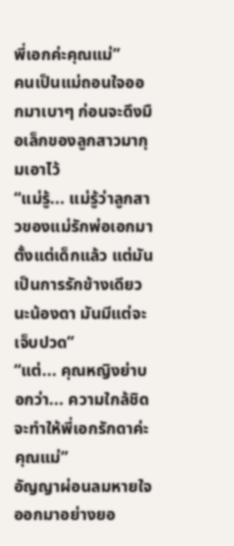พี่เอกค่ะคุณแม่”
คนเป็นแม่ถอนใจออกมาเบาๆ ก่อนจะดึงมือเล็กของลูกสาวมากุมเอาไว้
“แม่รู้... แม่รู้ว่าลูกสาวของแม่รักพ่อเอกมาตั้งแต่เด็กแล้ว แต่มันเป็นการรักข้างเดียวนะน้องดา มันมีแต่จะเจ็บปวด”
“แต่... คุณหญิงย่าบอกว่า... ความใกล้ชิด จะทำให้พี่เอกรักดาค่ะคุณแม่”
อัญญาผ่อนลมหายใจออกมาอย่างยอ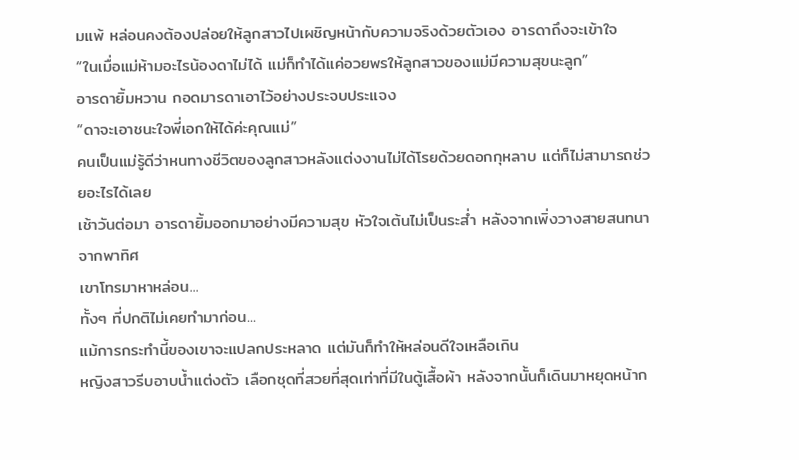มแพ้ หล่อนคงต้องปล่อยให้ลูกสาวไปเผชิญหน้ากับความจริงด้วยตัวเอง อารดาถึงจะเข้าใจ
“ในเมื่อแม่ห้ามอะไรน้องดาไม่ได้ แม่ก็ทำได้แค่อวยพรให้ลูกสาวของแม่มีความสุขนะลูก”
อารดายิ้มหวาน กอดมารดาเอาไว้อย่างประจบประแจง
“ดาจะเอาชนะใจพี่เอกให้ได้ค่ะคุณแม่”
คนเป็นแม่รู้ดีว่าหนทางชีวิตของลูกสาวหลังแต่งงานไม่ได้โรยด้วยดอกกุหลาบ แต่ก็ไม่สามารถช่วยอะไรได้เลย
เช้าวันต่อมา อารดายิ้มออกมาอย่างมีความสุข หัวใจเต้นไม่เป็นระส่ำ หลังจากเพิ่งวางสายสนทนาจากพาทิศ
เขาโทรมาหาหล่อน...
ทั้งๆ ที่ปกติไม่เคยทำมาก่อน...
แม้การกระทำนี้ของเขาจะแปลกประหลาด แต่มันก็ทำให้หล่อนดีใจเหลือเกิน
หญิงสาวรีบอาบน้ำแต่งตัว เลือกชุดที่สวยที่สุดเท่าที่มีในตู้เสื้อผ้า หลังจากนั้นก็เดินมาหยุดหน้าก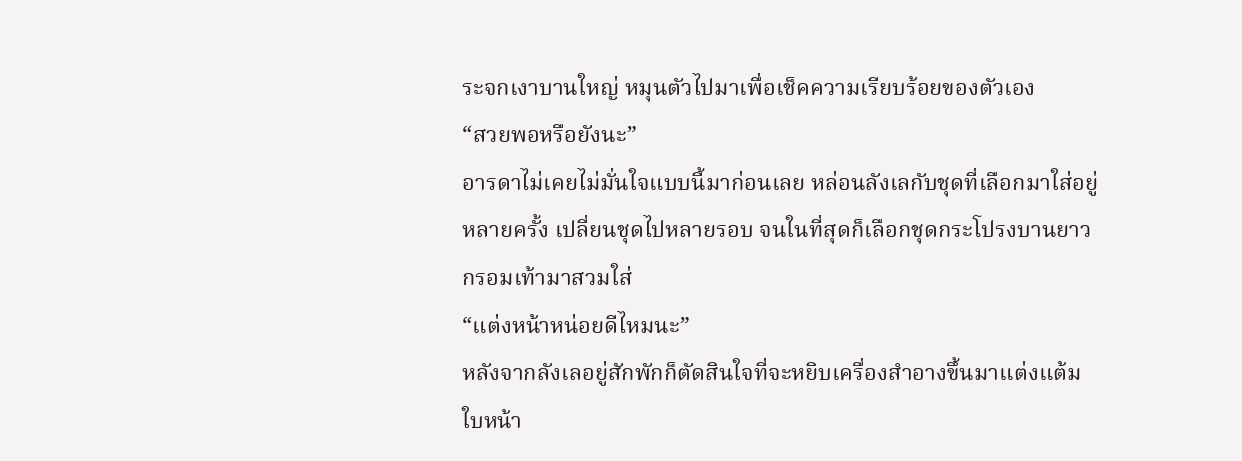ระจกเงาบานใหญ่ หมุนตัวไปมาเพื่อเช็คความเรียบร้อยของตัวเอง
“สวยพอหรือยังนะ”
อารดาไม่เคยไม่มั่นใจแบบนี้มาก่อนเลย หล่อนลังเลกับชุดที่เลือกมาใส่อยู่หลายครั้ง เปลี่ยนชุดไปหลายรอบ จนในที่สุดก็เลือกชุดกระโปรงบานยาวกรอมเท้ามาสวมใส่
“แต่งหน้าหน่อยดีไหมนะ”
หลังจากลังเลอยู่สักพักก็ตัดสินใจที่จะหยิบเครื่องสำอางขึ้นมาแต่งแต้มใบหน้า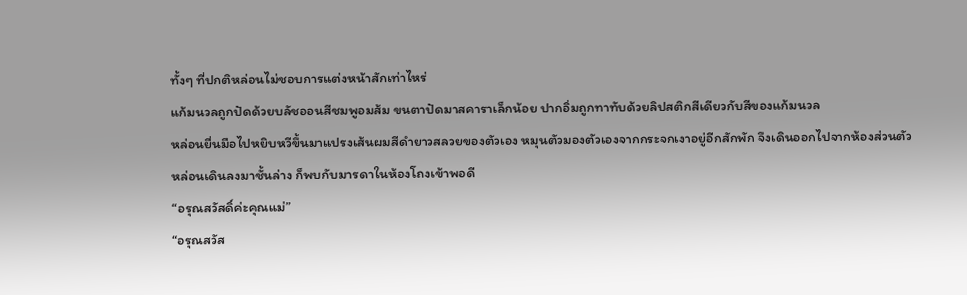ทั้งๆ ที่ปกติหล่อนไม่ชอบการแต่งหน้าสักเท่าไหร่
แก้มนวลถูกปัดด้วยบลัชออนสีชมพูอมส้ม ขนตาปัดมาสคาราเล็กน้อย ปากอิ่มถูกทาทับด้วยลิปสติกสีเดียวกับสีของแก้มนวล
หล่อนยื่นมือไปหยิบหวีขึ้นมาแปรงเส้นผมสีดำยาวสลวยของตัวเอง หมุนตัวมองตัวเองจากกระจกเงาอยู่อีกสักพัก จึงเดินออกไปจากห้องส่วนตัว
หล่อนเดินลงมาชั้นล่าง ก็พบกับมารดาในห้องโถงเข้าพอดี
“อรุณสวัสดิ์ค่ะคุณแม่”
“อรุณสวัส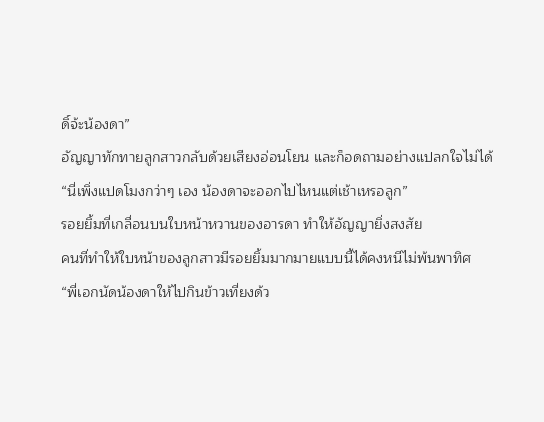ดิ์จ้ะน้องดา”
อัญญาทักทายลูกสาวกลับด้วยเสียงอ่อนโยน และก็อดถามอย่างแปลกใจไม่ได้
“นี่เพิ่งแปดโมงกว่าๆ เอง น้องดาจะออกไปไหนแต่เช้าเหรอลูก”
รอยยิ้มที่เกลื่อนบนใบหน้าหวานของอารดา ทำให้อัญญายิ่งสงสัย
คนที่ทำให้ใบหน้าของลูกสาวมีรอยยิ้มมากมายแบบนี้ได้คงหนีไม่พ้นพาทิศ
“พี่เอกนัดน้องดาให้ไปกินข้าวเที่ยงด้ว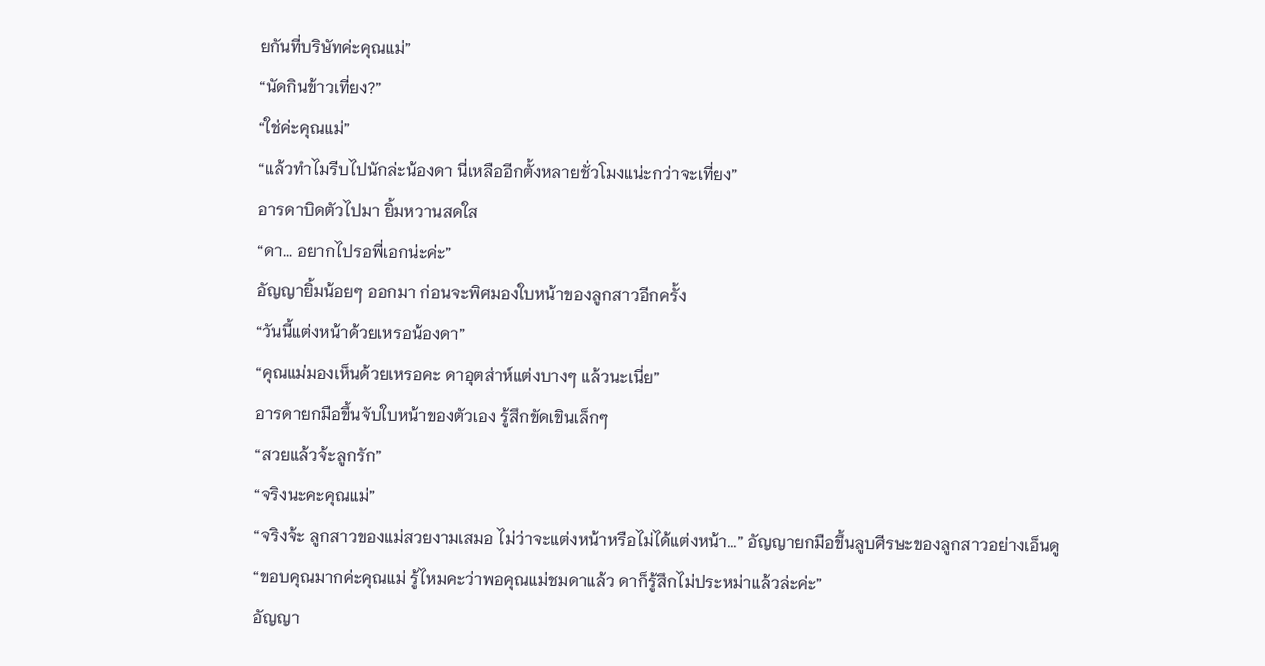ยกันที่บริษัทค่ะคุณแม่”
“นัดกินข้าวเที่ยง?”
“ใช่ค่ะคุณแม่”
“แล้วทำไมรีบไปนักล่ะน้องดา นี่เหลืออีกตั้งหลายชั่วโมงแน่ะกว่าจะเที่ยง”
อารดาบิดตัวไปมา ยิ้มหวานสดใส
“ดา... อยากไปรอพี่เอกน่ะค่ะ”
อัญญายิ้มน้อยๆ ออกมา ก่อนจะพิศมองใบหน้าของลูกสาวอีกครั้ง
“วันนี้แต่งหน้าด้วยเหรอน้องดา”
“คุณแม่มองเห็นด้วยเหรอคะ ดาอุตส่าห์แต่งบางๆ แล้วนะเนี่ย”
อารดายกมือขึ้นจับใบหน้าของตัวเอง รู้สึกขัดเขินเล็กๆ
“สวยแล้วจ้ะลูกรัก”
“จริงนะคะคุณแม่”
“จริงจ้ะ ลูกสาวของแม่สวยงามเสมอ ไม่ว่าจะแต่งหน้าหรือไม่ได้แต่งหน้า...” อัญญายกมือขึ้นลูบศีรษะของลูกสาวอย่างเอ็นดู
“ขอบคุณมากค่ะคุณแม่ รู้ไหมคะว่าพอคุณแม่ชมดาแล้ว ดาก็รู้สึกไม่ประหม่าแล้วล่ะค่ะ”
อัญญา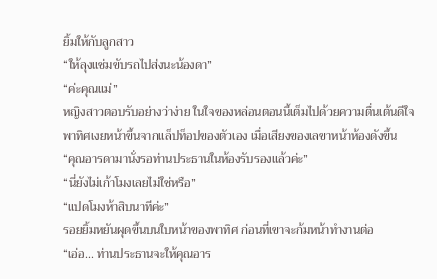ยิ้มให้กับลูกสาว
“ให้ลุงแช่มขับรถไปส่งนะน้องดา”
“ค่ะคุณแม่”
หญิงสาวตอบรับอย่างว่าง่าย ในใจของหล่อนตอนนี้เต็มไปด้วยความตื่นเต้นดีใจ
พาทิศเงยหน้าขึ้นจากแล็ปท็อปของตัวเอง เมื่อเสียงของเลขาหน้าห้องดังขึ้น
“คุณอารดามานั่งรอท่านประธานในห้องรับรองแล้วค่ะ”
“นี่ยังไม่เก้าโมงเลยไม่ใช่หรือ”
“แปดโมงห้าสิบนาทีค่ะ”
รอยยิ้มหยันผุดขึ้นบนใบหน้าของพาทิศ ก่อนที่เขาจะก้มหน้าทำงานต่อ
“เอ่อ... ท่านประธานจะให้คุณอาร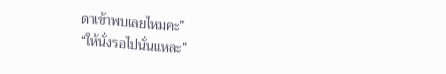ดาเข้าพบเลยไหมคะ”
“ให้นั่งรอไปนั่นแหละ”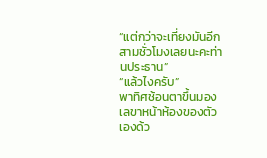“แต่กว่าจะเที่ยงมันอีกสามชั่วโมงเลยนะคะท่านประธาน”
“แล้วไงครับ”
พาทิศช้อนตาขึ้นมองเลขาหน้าห้องของตัวเองด้ว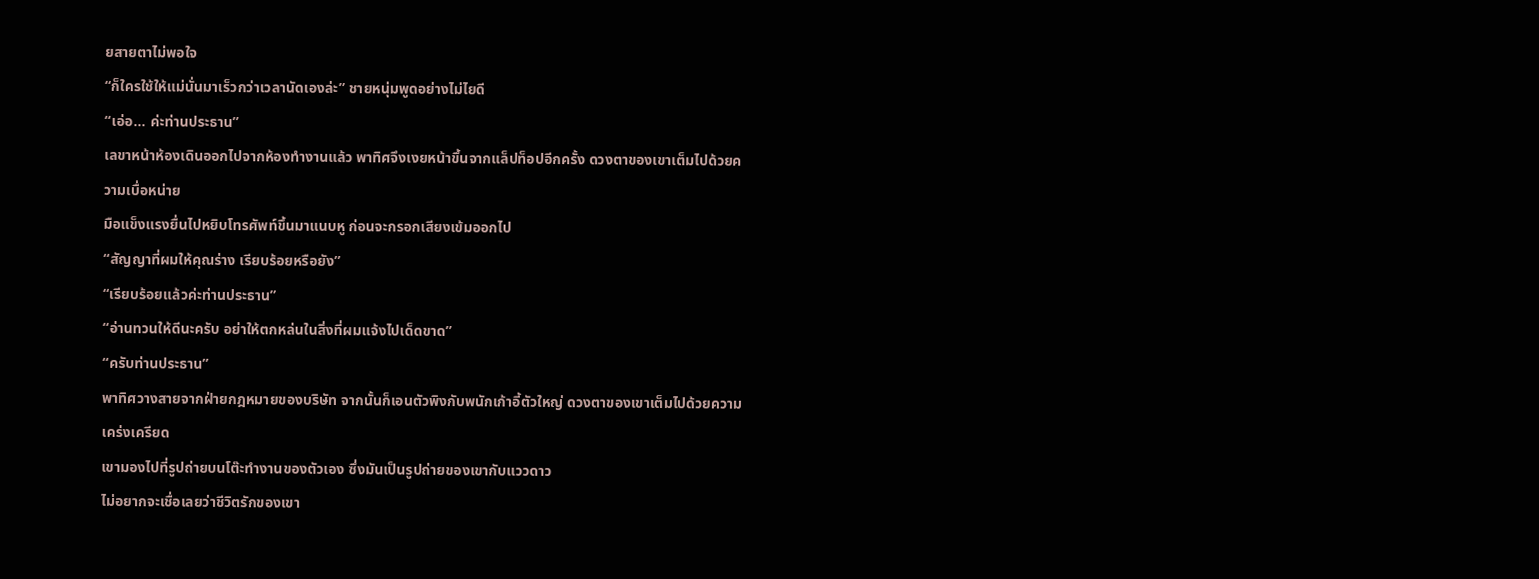ยสายตาไม่พอใจ
“ก็ใครใช้ให้แม่นั่นมาเร็วกว่าเวลานัดเองล่ะ” ชายหนุ่มพูดอย่างไม่ไยดี
“เอ่อ... ค่ะท่านประธาน”
เลขาหน้าห้องเดินออกไปจากห้องทำงานแล้ว พาทิศจึงเงยหน้าขึ้นจากแล็ปท็อปอีกครั้ง ดวงตาของเขาเต็มไปด้วยความเบื่อหน่าย
มือแข็งแรงยื่นไปหยิบโทรศัพท์ขึ้นมาแนบหู ก่อนจะกรอกเสียงเข้มออกไป
“สัญญาที่ผมให้คุณร่าง เรียบร้อยหรือยัง”
“เรียบร้อยแล้วค่ะท่านประธาน”
“อ่านทวนให้ดีนะครับ อย่าให้ตกหล่นในสิ่งที่ผมแจ้งไปเด็ดขาด”
“ครับท่านประธาน”
พาทิศวางสายจากฝ่ายกฎหมายของบริษัท จากนั้นก็เอนตัวพิงกับพนักเก้าอี้ตัวใหญ่ ดวงตาของเขาเต็มไปด้วยความเคร่งเครียด
เขามองไปที่รูปถ่ายบนโต๊ะทำงานของตัวเอง ซึ่งมันเป็นรูปถ่ายของเขากับแววดาว
ไม่อยากจะเชื่อเลยว่าชีวิตรักของเขา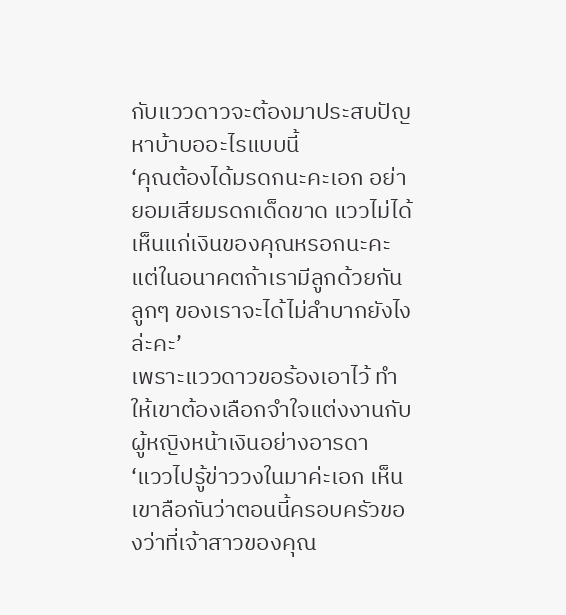กับแววดาวจะต้องมาประสบปัญหาบ้าบออะไรแบบนี้
‘คุณต้องได้มรดกนะคะเอก อย่ายอมเสียมรดกเด็ดขาด แววไม่ได้เห็นแก่เงินของคุณหรอกนะคะ แต่ในอนาคตถ้าเรามีลูกด้วยกัน ลูกๆ ของเราจะได้ไม่ลำบากยังไงล่ะคะ’
เพราะแววดาวขอร้องเอาไว้ ทำให้เขาต้องเลือกจำใจแต่งงานกับผู้หญิงหน้าเงินอย่างอารดา
‘แววไปรู้ข่าววงในมาค่ะเอก เห็นเขาลือกันว่าตอนนี้ครอบครัวของว่าที่เจ้าสาวของคุณ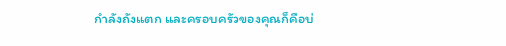กำลังถังแตก และครอบครัวของคุณก็คือบ่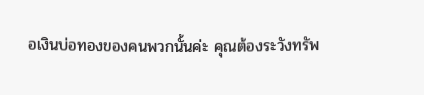อเงินบ่อทองของคนพวกนั้นค่ะ คุณต้องระวังทรัพ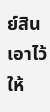ย์สินเอาไว้ให้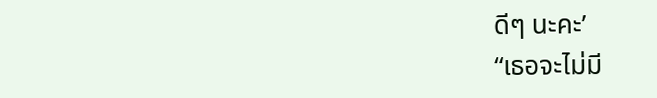ดีๆ นะคะ’
“เธอจะไม่มี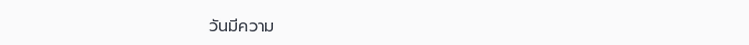วันมีความ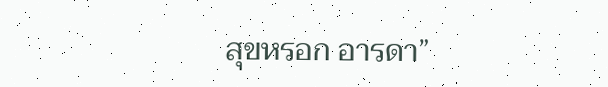สุขหรอก อารดา”